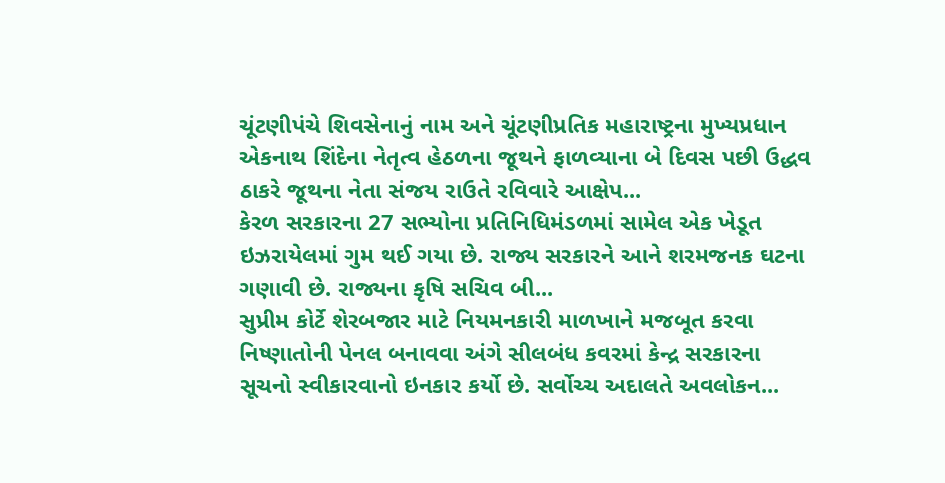ચૂંટણીપંચે શિવસેનાનું નામ અને ચૂંટણીપ્રતિક મહારાષ્ટ્રના મુખ્યપ્રધાન એકનાથ શિંદેના નેતૃત્વ હેઠળના જૂથને ફાળવ્યાના બે દિવસ પછી ઉદ્ધવ ઠાકરે જૂથના નેતા સંજય રાઉતે રવિવારે આક્ષેપ...
કેરળ સરકારના 27 સભ્યોના પ્રતિનિધિમંડળમાં સામેલ એક ખેડૂત ઇઝરાયેલમાં ગુમ થઈ ગયા છે. રાજ્ય સરકારને આને શરમજનક ઘટના ગણાવી છે. રાજ્યના કૃષિ સચિવ બી...
સુપ્રીમ કોર્ટે શેરબજાર માટે નિયમનકારી માળખાને મજબૂત કરવા નિષ્ણાતોની પેનલ બનાવવા અંગે સીલબંધ કવરમાં કેન્દ્ર સરકારના સૂચનો સ્વીકારવાનો ઇનકાર કર્યો છે. સર્વોચ્ચ અદાલતે અવલોકન...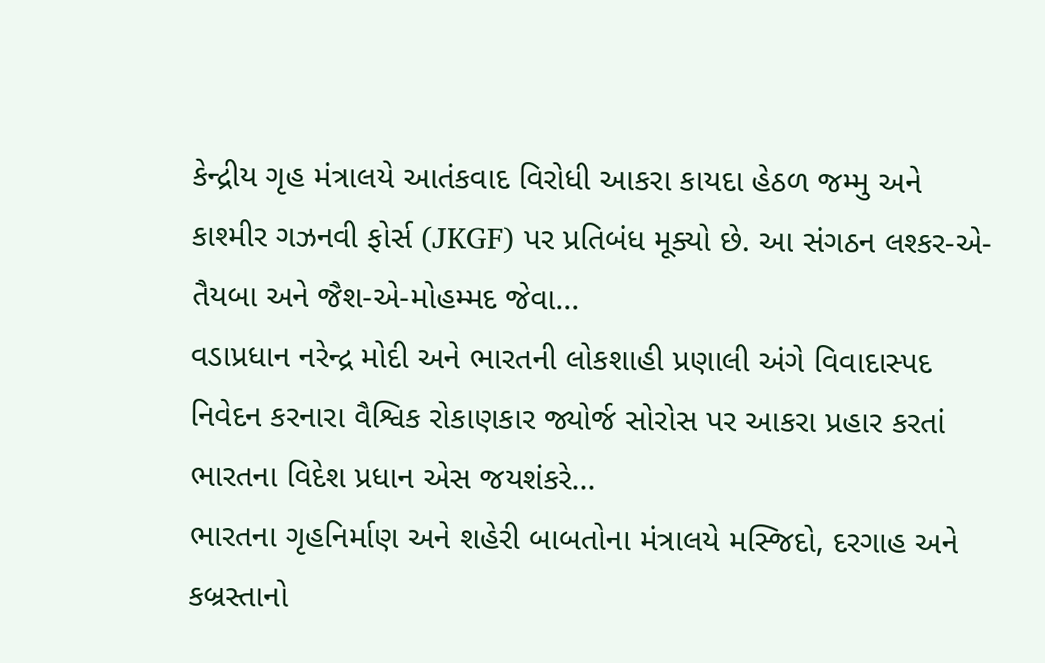કેન્દ્રીય ગૃહ મંત્રાલયે આતંકવાદ વિરોધી આકરા કાયદા હેઠળ જમ્મુ અને કાશ્મીર ગઝનવી ફોર્સ (JKGF) પર પ્રતિબંધ મૂક્યો છે. આ સંગઠન લશ્કર-એ-તૈયબા અને જૈશ-એ-મોહમ્મદ જેવા...
વડાપ્રધાન નરેન્દ્ર મોદી અને ભારતની લોકશાહી પ્રણાલી અંગે વિવાદાસ્પદ નિવેદન કરનારા વૈશ્વિક રોકાણકાર જ્યોર્જ સોરોસ પર આકરા પ્રહાર કરતાં ભારતના વિદેશ પ્રધાન એસ જયશંકરે...
ભારતના ગૃહનિર્માણ અને શહેરી બાબતોના મંત્રાલયે મસ્જિદો, દરગાહ અને કબ્રસ્તાનો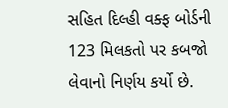સહિત દિલ્હી વક્ફ બોર્ડની 123 મિલકતો પર કબજો લેવાનો નિર્ણય કર્યો છે.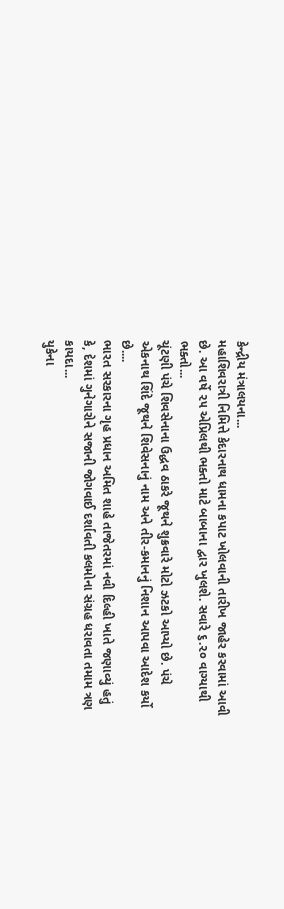કેન્દ્રીય મંત્રાલયના...
મહાશિવરાત્રી નિમિત્તે કેદારનાથ ધામના કપાટ ખોલવાની તારીખ જાહેર કરવામાં આવી છે. આ વર્ષે ૨૫ એપ્રિલથી ભક્તો માટે બાબાના દ્વાર ખુલશે. સવારે ૬.૨૦ વાગ્યાથી ભક્તો...
ચૂંટણી પંચે શિવસેનાના ઉદ્ધવ ઠાકરે જૂથને શુક્રવારે મોટો ઝટકો આપ્યો છે. પંચે એકનાથ શિંદે જૂથને શિવેસનાનું નામ અને તીર-કમાનનું નિશાન આપવા આદેશ કર્યો છે....
ભારત સરકારના ગૃહ પ્રધાન અમિત શાહે તાજેતરમાં નવી દિલ્હી ખાતે જણાવ્યું હતું કે, દેશમાં ગુનેગારોને સજાની જોગવાઈ દર્શાવતી કલમોના સંગ્રહ ધરાવતા તમામ ત્રણ કાયદા...
યુકેના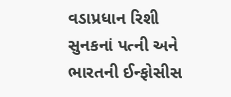વડાપ્રધાન રિશી સુનકનાં પત્ની અને ભારતની ઈન્ફોસીસ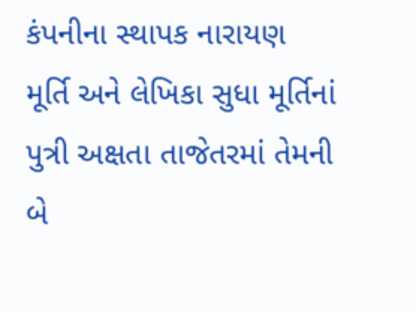કંપનીના સ્થાપક નારાયણ મૂર્તિ અને લેખિકા સુધા મૂર્તિનાં પુત્રી અક્ષતા તાજેતરમાં તેમની બે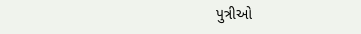પુત્રીઓ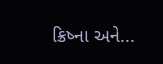ક્રિષ્ના અને...